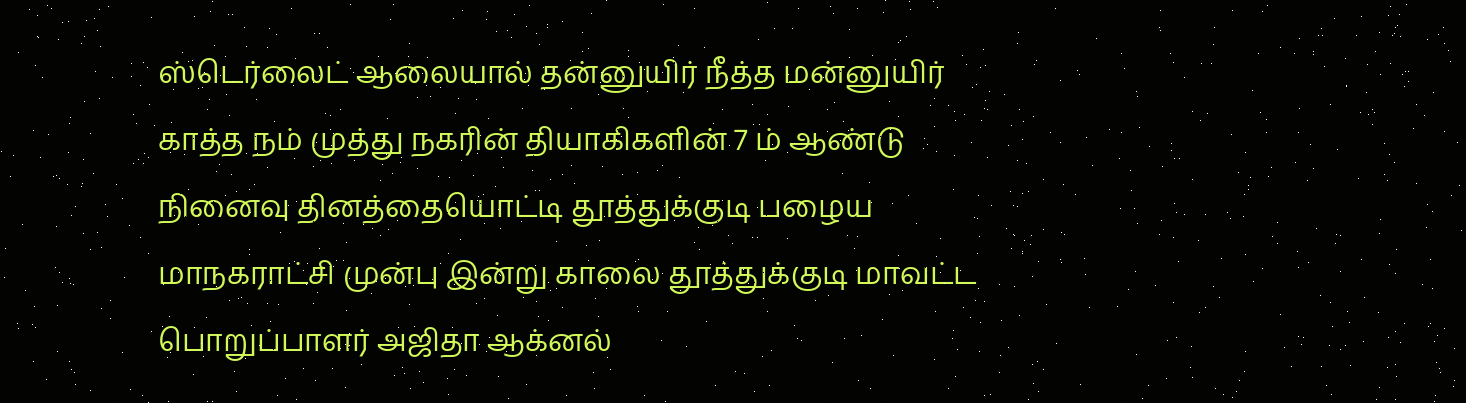ஸ்டெர்லைட் ஆலையால் தன்னுயிர் நீத்த மன்னுயிர் காத்த நம் முத்து நகரின் தியாகிகளின் 7 ம் ஆண்டு நினைவு தினத்தையொட்டி தூத்துக்குடி பழைய மாநகராட்சி முன்பு இன்று காலை தூத்துக்குடி மாவட்ட பொறுப்பாளர் அஜிதா ஆக்னல்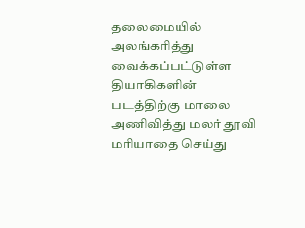தலைமையில் அலங்கரித்து வைக்கப்பட்டுள்ள தியாகிகளின் படத்திற்கு மாலை அணிவித்து மலர் தூவி மரியாதை செய்து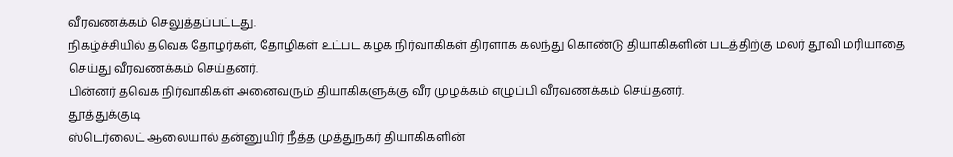வீரவணக்கம் செலுத்தப்பட்டது.
நிகழ்ச்சியில் தவெக தோழர்கள், தோழிகள் உட்பட கழக நிர்வாகிகள் திரளாக கலந்து கொண்டு தியாகிகளின் படத்திற்கு மலர் தூவி மரியாதை செய்து வீரவணக்கம் செய்தனர்.
பின்னர் தவெக நிர்வாகிகள் அனைவரும் தியாகிகளுக்கு வீர முழக்கம் எழுப்பி வீரவணக்கம் செய்தனர்.
தூத்துக்குடி
ஸ்டெர்லைட் ஆலையால் தன்னுயிர் நீத்த முத்துநகர் தியாகிகளின்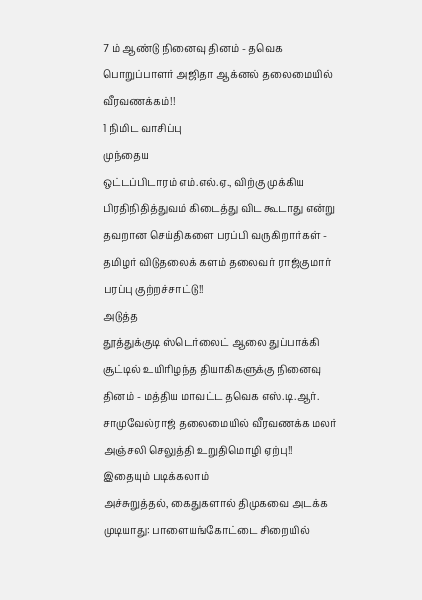7 ம் ஆண்டு நினைவு தினம் - தவெக பொறுப்பாளர் அஜிதா ஆக்னல் தலைமையில் வீரவணக்கம்!!
1 நிமிட வாசிப்பு
முந்தைய
ஒட்டப்பிடாரம் எம்.எல்.ஏ., விற்கு முக்கிய பிரதிநிதித்துவம் கிடைத்து விட கூடாது என்று தவறான செய்திகளை பரப்பி வருகிறார்கள் - தமிழர் விடுதலைக் களம் தலைவர் ராஜ்குமார் பரப்பு குற்றச்சாட்டு!!
அடுத்த
தூத்துக்குடி ஸ்டெர்லைட் ஆலை துப்பாக்கி சூட்டில் உயிரிழந்த தியாகிகளுக்கு நினைவு தினம் - மத்திய மாவட்ட தவெக எஸ்.டி.ஆர். சாமுவேல்ராஜ் தலைமையில் வீரவணக்க மலர் அஞ்சலி செலுத்தி உறுதிமொழி ஏற்பு!!
இதையும் படிக்கலாம்
அச்சுறுத்தல், கைதுகளால் திமுகவை அடக்க முடியாது: பாளையங்கோட்டை சிறையில்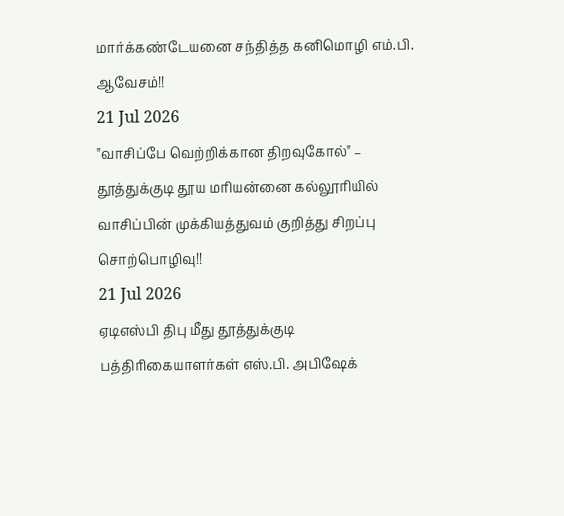மார்க்கண்டேயனை சந்தித்த கனிமொழி எம்.பி. ஆவேசம்!!
21 Jul 2026
"வாசிப்பே வெற்றிக்கான திறவுகோல்" – தூத்துக்குடி தூய மரியன்னை கல்லூரியில் வாசிப்பின் முக்கியத்துவம் குறித்து சிறப்பு சொற்பொழிவு!!
21 Jul 2026
ஏடிஎஸ்பி திபு மீது தூத்துக்குடி பத்திரிகையாளர்கள் எஸ்.பி. அபிஷேக்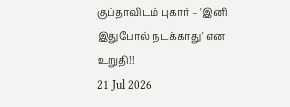குப்தாவிடம் புகார் – 'இனி இதுபோல் நடக்காது' என உறுதி!!
21 Jul 2026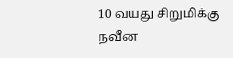10 வயது சிறுமிக்கு நவீன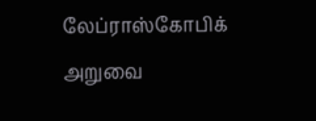லேப்ராஸ்கோபிக் அறுவை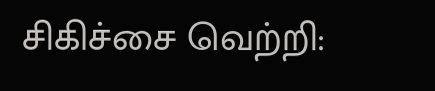சிகிச்சை வெற்றி: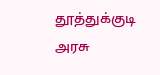தூத்துக்குடி அரசு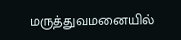மருத்துவமனையில்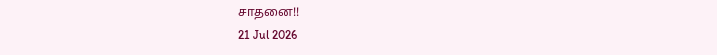சாதனை!!
21 Jul 2026